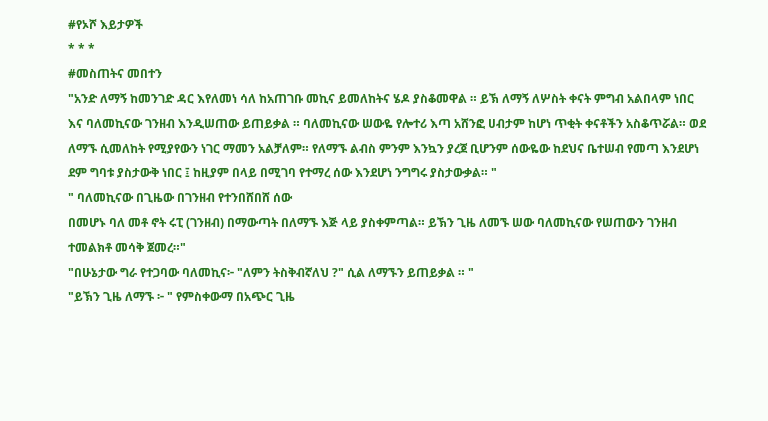#የኦሾ እይታዎች
* * *
#መስጠትና መበተን
"አንድ ለማኝ ከመንገድ ዳር እየለመነ ሳለ ከአጠገቡ መኪና ይመለከትና ሄዶ ያስቆመዋል ። ይኽ ለማኝ ለሦስት ቀናት ምግብ አልበላም ነበር እና ባለመኪናው ገንዘብ እንዲሠጠው ይጠይቃል ። ባለመኪናው ሠውዬ የሎተሪ እጣ አሸንፎ ሀብታም ከሆነ ጥቂት ቀናቶችን አስቆጥሯል። ወደ ለማኙ ሲመለከት የሚያየውን ነገር ማመን አልቻለም። የለማኙ ልብስ ምንም እንኳን ያረጀ ቢሆንም ሰውዬው ከደህና ቤተሠብ የመጣ እንደሆነ ደም ግባቱ ያስታውቅ ነበር ፤ ከዚያም በላይ በሚገባ የተማረ ሰው እንደሆነ ንግግሩ ያስታውቃል። "
" ባለመኪናው በጊዜው በገንዘብ የተንበሸበሸ ሰው
በመሆኑ ባለ መቶ ኖት ሩፒ (ገንዘብ) በማውጣት በለማኙ እጅ ላይ ያስቀምጣል። ይኽን ጊዜ ለመኙ ሠው ባለመኪናው የሠጠውን ገንዘብ ተመልክቶ መሳቅ ጀመረ።"
"በሁኔታው ግራ የተጋባው ባለመኪና፦ "ለምን ትስቅብኛለህ ?" ሲል ለማኙን ይጠይቃል ። "
"ይኽን ጊዜ ለማኙ ፦ " የምስቀውማ በአጭር ጊዜ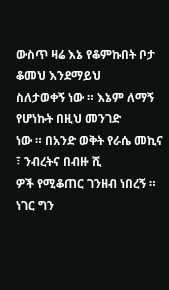ውስጥ ዛሬ እኔ የቆምኩበት ቦታ ቆመህ እንደማይህ
ስለታወቀኝ ነው ። እኔም ለማኝ የሆነኩት በዚህ መንገድ
ነው ። በአንድ ወቅት የራሴ መኪና ፣ ንብረትና በብዙ ሺ
ዎች የሚቆጠር ገንዘብ ነበረኝ ። ነገር ግን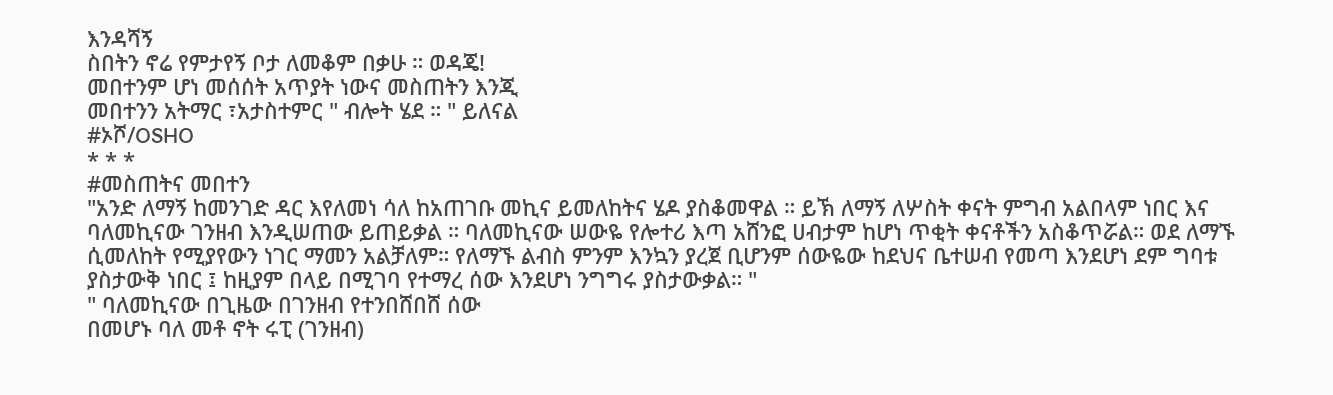እንዳሻኝ
ስበትን ኖሬ የምታየኝ ቦታ ለመቆም በቃሁ ። ወዳጄ!
መበተንም ሆነ መሰሰት አጥያት ነውና መስጠትን እንጂ
መበተንን አትማር ፣አታስተምር " ብሎት ሄደ ። " ይለናል
#ኦሾ/OSHO
* * *
#መስጠትና መበተን
"አንድ ለማኝ ከመንገድ ዳር እየለመነ ሳለ ከአጠገቡ መኪና ይመለከትና ሄዶ ያስቆመዋል ። ይኽ ለማኝ ለሦስት ቀናት ምግብ አልበላም ነበር እና ባለመኪናው ገንዘብ እንዲሠጠው ይጠይቃል ። ባለመኪናው ሠውዬ የሎተሪ እጣ አሸንፎ ሀብታም ከሆነ ጥቂት ቀናቶችን አስቆጥሯል። ወደ ለማኙ ሲመለከት የሚያየውን ነገር ማመን አልቻለም። የለማኙ ልብስ ምንም እንኳን ያረጀ ቢሆንም ሰውዬው ከደህና ቤተሠብ የመጣ እንደሆነ ደም ግባቱ ያስታውቅ ነበር ፤ ከዚያም በላይ በሚገባ የተማረ ሰው እንደሆነ ንግግሩ ያስታውቃል። "
" ባለመኪናው በጊዜው በገንዘብ የተንበሸበሸ ሰው
በመሆኑ ባለ መቶ ኖት ሩፒ (ገንዘብ)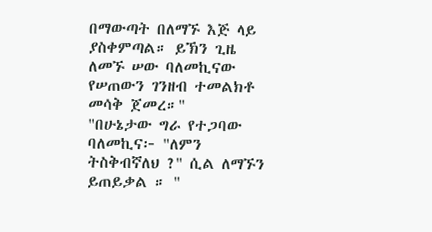በማውጣት በለማኙ እጅ ላይ ያስቀምጣል። ይኽን ጊዜ ለመኙ ሠው ባለመኪናው የሠጠውን ገንዘብ ተመልክቶ መሳቅ ጀመረ።"
"በሁኔታው ግራ የተጋባው ባለመኪና፦ "ለምን ትስቅብኛለህ ?" ሲል ለማኙን ይጠይቃል ። "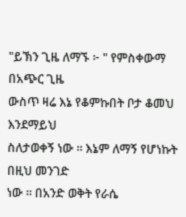"ይኽን ጊዜ ለማኙ ፦ " የምስቀውማ በአጭር ጊዜ
ውስጥ ዛሬ እኔ የቆምኩበት ቦታ ቆመህ እንደማይህ
ስለታወቀኝ ነው ። እኔም ለማኝ የሆነኩት በዚህ መንገድ
ነው ። በአንድ ወቅት የራሴ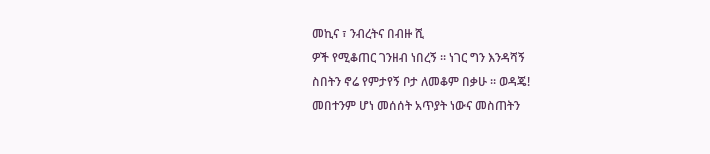መኪና ፣ ንብረትና በብዙ ሺ
ዎች የሚቆጠር ገንዘብ ነበረኝ ። ነገር ግን እንዳሻኝ
ስበትን ኖሬ የምታየኝ ቦታ ለመቆም በቃሁ ። ወዳጄ!
መበተንም ሆነ መሰሰት አጥያት ነውና መስጠትን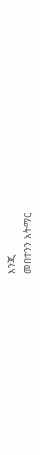እንጂ
መበተንን አትማር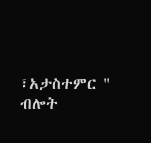፣አታስተምር " ብሎት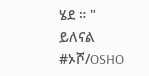ሄደ ። " ይለናል
#ኦሾ/OSHO